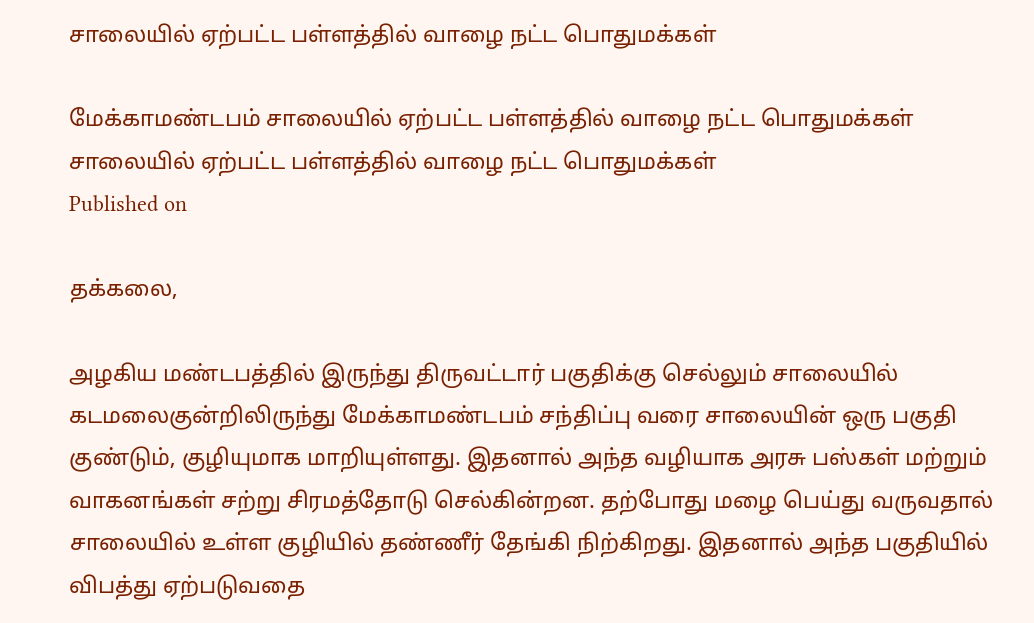சாலையில் ஏற்பட்ட பள்ளத்தில் வாழை நட்ட பொதுமக்கள்

மேக்காமண்டபம் சாலையில் ஏற்பட்ட பள்ளத்தில் வாழை நட்ட பொதுமக்கள்
சாலையில் ஏற்பட்ட பள்ளத்தில் வாழை நட்ட பொதுமக்கள்
Published on

தக்கலை,

அழகிய மண்டபத்தில் இருந்து திருவட்டார் பகுதிக்கு செல்லும் சாலையில் கடமலைகுன்றிலிருந்து மேக்காமண்டபம் சந்திப்பு வரை சாலையின் ஒரு பகுதி குண்டும், குழியுமாக மாறியுள்ளது. இதனால் அந்த வழியாக அரசு பஸ்கள் மற்றும் வாகனங்கள் சற்று சிரமத்தோடு செல்கின்றன. தற்போது மழை பெய்து வருவதால் சாலையில் உள்ள குழியில் தண்ணீர் தேங்கி நிற்கிறது. இதனால் அந்த பகுதியில் விபத்து ஏற்படுவதை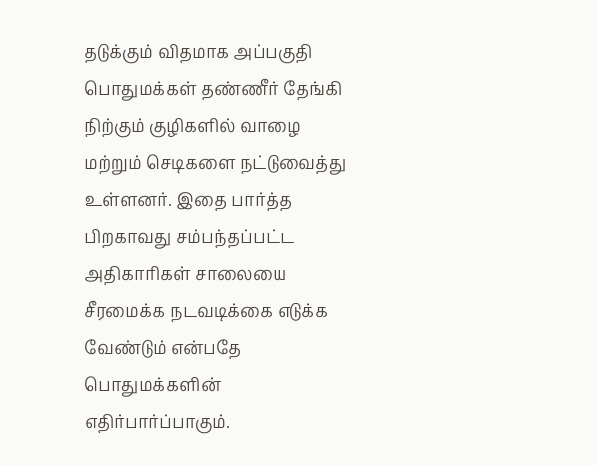தடுக்கும் விதமாக அப்பகுதி பொதுமக்கள் தண்ணீர் தேங்கி நிற்கும் குழிகளில் வாழை மற்றும் செடிகளை நட்டுவைத்து உள்ளனர். இதை பார்த்த பிறகாவது சம்பந்தப்பட்ட அதிகாரிகள் சாலையை சீரமைக்க நடவடிக்கை எடுக்க வேண்டும் என்பதே பொதுமக்களின் எதிர்பார்ப்பாகும்.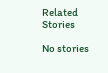Related Stories

No stories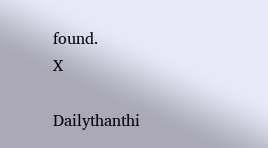found.
X

Dailythanthi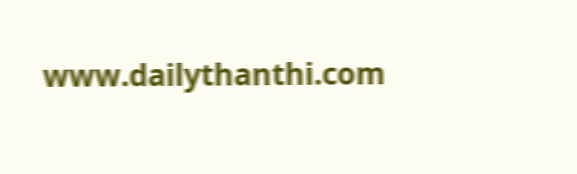www.dailythanthi.com